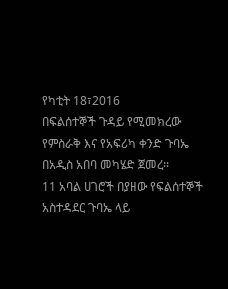የካቲት 18፣2016
በፍልሰተኞች ጉዳይ የሚመክረው የምስራቅ እና የአፍሪካ ቀንድ ጉባኤ በአዲስ አበባ መካሄድ ጀመረ፡፡
11 አባል ሀገሮች በያዘው የፍልሰተኞች አስተዳደር ጉባኤ ላይ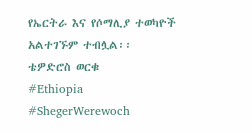የኤርትራ እና የሶማሊያ ተወካዮች አልተገኙም ተብሏል፡፡
ቴዎድሮስ ወርቁ
#Ethiopia #ShegerWerewoch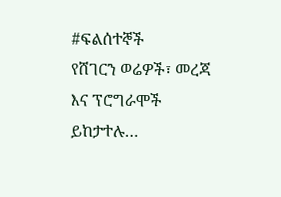#ፍልሰተኞች
የሸገርን ወሬዎች፣ መረጃ እና ፕሮግራሞች ይከታተሉ…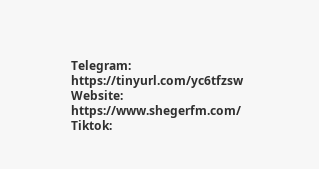Telegram: https://tinyurl.com/yc6tfzsw
Website: https://www.shegerfm.com/
Tiktok: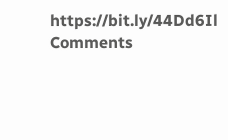https://bit.ly/44Dd6Il
Comments